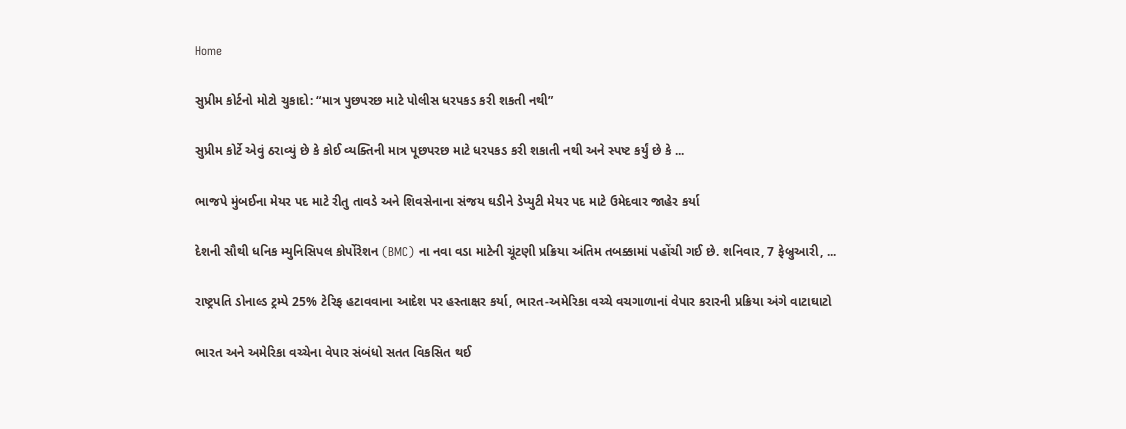Home

સુપ્રીમ કોર્ટનો મોટો ચુકાદો: “માત્ર પુછપરછ માટે પોલીસ ધરપકડ કરી શકતી નથી”

સુપ્રીમ કોર્ટે એવું ઠરાવ્યું છે કે કોઈ વ્યક્તિની માત્ર પૂછપરછ માટે ધરપકડ કરી શકાતી નથી અને સ્પષ્ટ કર્યું છે કે ...

ભાજપે મુંબઈના મેયર પદ માટે રીતુ તાવડે અને શિવસેનાના સંજય ઘડીને ડેપ્યુટી મેયર પદ માટે ઉમેદવાર જાહેર કર્યા

દેશની સૌથી ધનિક મ્યુનિસિપલ કોર્પોરેશન (BMC) ના નવા વડા માટેની ચૂંટણી પ્રક્રિયા અંતિમ તબક્કામાં પહોંચી ગઈ છે. શનિવાર, 7 ફેબ્રુઆરી, ...

રાષ્ટ્રપતિ ડોનાલ્ડ ટ્રમ્પે 25% ટેરિફ હટાવવાના આદેશ પર હસ્તાક્ષર કર્યા, ભારત-અમેરિકા વચ્ચે વચગાળાનાં વેપાર કરારની પ્રક્રિયા અંગે વાટાઘાટો

ભારત અને અમેરિકા વચ્ચેના વેપાર સંબંધો સતત વિકસિત થઈ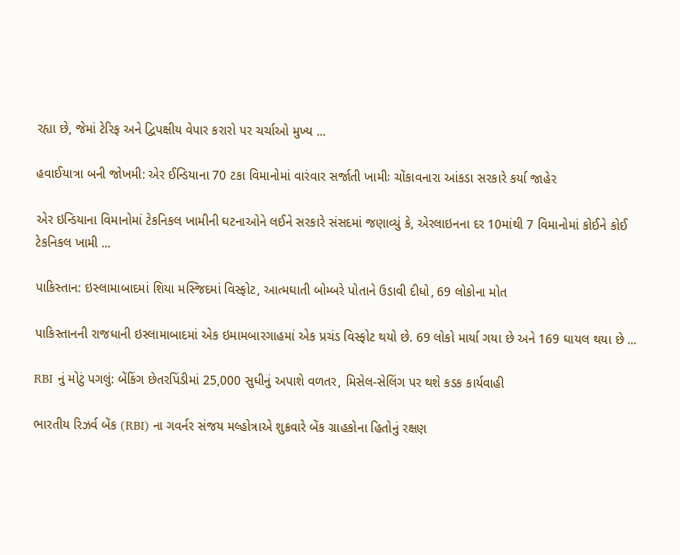રહ્યા છે, જેમાં ટેરિફ અને દ્વિપક્ષીય વેપાર કરારો પર ચર્ચાઓ મુખ્ય ...

હવાઈયાત્રા બની જોખમી: એર ઈન્ડિયાના 70 ટકા વિમાનોમાં વારંવાર સર્જાતી ખામીઃ ચોંકાવનારા આંકડા સરકારે કર્યા જાહેર

એર ઇન્ડિયાના વિમાનોમાં ટેકનિકલ ખામીની ઘટનાઓને લઈને સરકારે સંસદમાં જણાવ્યું કે, એરલાઇનના દર 10માંથી 7 વિમાનોમાં કોઈને કોઈ ટેકનિકલ ખામી ...

પાકિસ્તાન: ઇસ્લામાબાદમાં શિયા મસ્જિદમાં વિસ્ફોટ, આત્મઘાતી બોમ્બરે પોતાને ઉડાવી દીધો, 69 લોકોના મોત

પાકિસ્તાનની રાજધાની ઇસ્લામાબાદમાં એક ઇમામબારગાહમાં એક પ્રચંડ વિસ્ફોટ થયો છે. 69 લોકો માર્યા ગયા છે અને 169 ઘાયલ થયા છે ...

RBI નું મોટું પગલું: બેંકિંગ છેતરપિંડીમાં 25,000 સુધીનું અપાશે વળતર, મિસેલ-સેલિંગ પર થશે કડક કાર્યવાહી

ભારતીય રિઝર્વ બેંક (RBI) ના ગવર્નર સંજય મલ્હોત્રાએ શુક્રવારે બેંક ગ્રાહકોના હિતોનું રક્ષણ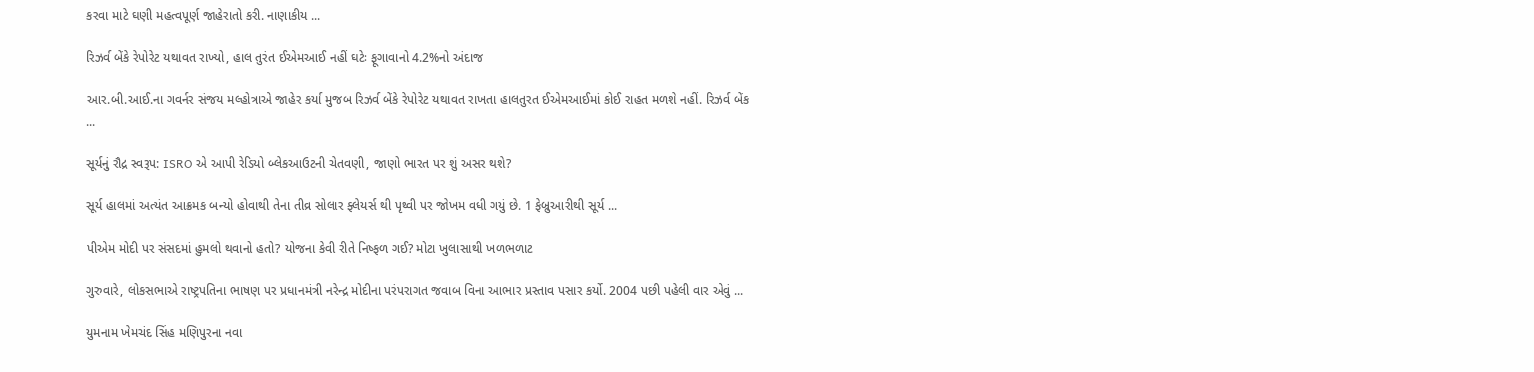કરવા માટે ઘણી મહત્વપૂર્ણ જાહેરાતો કરી. નાણાકીય ...

રિઝર્વ બેંકે રેપોરેટ યથાવત રાખ્યો, હાલ તુરંત ઈએમઆઈ નહીં ઘટેઃ ફૂગાવાનો 4.2%નો અંદાજ

આર.બી.આઈ.ના ગવર્નર સંજય મલ્હોત્રાએ જાહેર કર્યા મુજબ રિઝર્વ બેંકે રેપોરેટ યથાવત રાખતા હાલતુરત ઈએમઆઈમાં કોઈ રાહત મળશે નહીં. રિઝર્વ બેંક ...

સૂર્યનું રૌદ્ર સ્વરૂપ: ISRO એ આપી રેડિયો બ્લેકઆઉટની ચેતવણી, જાણો ભારત પર શું અસર થશે?

સૂર્ય હાલમાં અત્યંત આક્રમક બન્યો હોવાથી તેના તીવ્ર સોલાર ફ્લેયર્સ થી પૃથ્વી પર જોખમ વધી ગયું છે. 1 ફેબ્રુઆરીથી સૂર્ય ...

પીએમ મોદી પર સંસદમાં હુમલો થવાનો હતો? યોજના કેવી રીતે નિષ્ફળ ગઈ? મોટા ખુલાસાથી ખળભળાટ

ગુરુવારે, લોકસભાએ રાષ્ટ્રપતિના ભાષણ પર પ્રધાનમંત્રી નરેન્દ્ર મોદીના પરંપરાગત જવાબ વિના આભાર પ્રસ્તાવ પસાર કર્યો. 2004 પછી પહેલી વાર એવું ...

યુમનામ ખેમચંદ સિંહ મણિપુરના નવા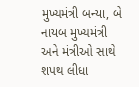મુખ્યમંત્રી બન્યા, બે નાયબ મુખ્યમંત્રી અને મંત્રીઓ સાથે શપથ લીધા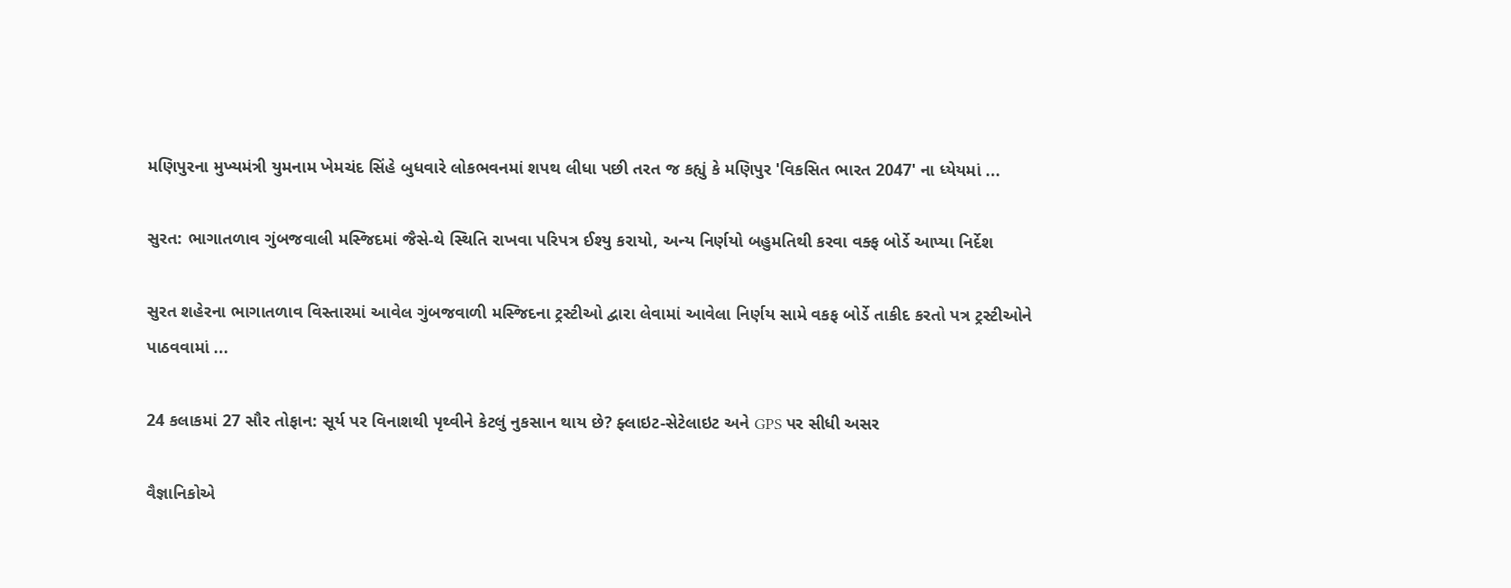મણિપુરના મુખ્યમંત્રી યુમનામ ખેમચંદ સિંહે બુધવારે લોકભવનમાં શપથ લીધા પછી તરત જ કહ્યું કે મણિપુર 'વિકસિત ભારત 2047' ના ધ્યેયમાં ...

સુરત: ભાગાતળાવ ગુંબજવાલી મસ્જિદમાં જૈસે-થે સ્થિતિ રાખવા પરિપત્ર ઈશ્યુ કરાયો, અન્ય નિર્ણયો બહુમતિથી કરવા વક્ફ બોર્ડે આપ્યા નિર્દેશ

સુરત શહેરના ભાગાતળાવ વિસ્તારમાં આવેલ ગુંબજવાળી મસ્જિદના ટ્રસ્ટીઓ દ્વારા લેવામાં આવેલા નિર્ણય સામે વકફ બોર્ડે તાકીદ કરતો પત્ર ટ્રસ્ટીઓને પાઠવવામાં ...

24 કલાકમાં 27 સૌર તોફાન: સૂર્ય પર વિનાશથી પૃથ્વીને કેટલું નુકસાન થાય છે? ફ્લાઇટ-સેટેલાઇટ અને GPS પર સીધી અસર

વૈજ્ઞાનિકોએ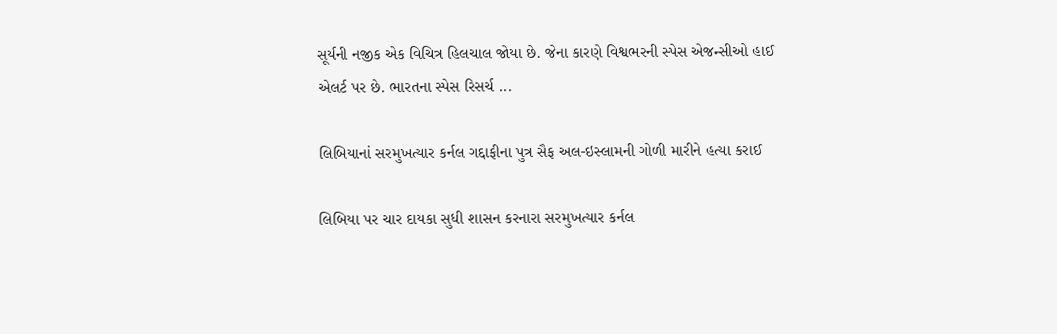સૂર્યની નજીક એક વિચિત્ર હિલચાલ જોયા છે. જેના કારણે વિશ્વભરની સ્પેસ એજન્સીઓ હાઈ એલર્ટ પર છે. ભારતના સ્પેસ રિસર્ચ ...

લિબિયાનાં સરમુખત્યાર કર્નલ ગદ્દાફીના પુત્ર સૈફ અલ-ઇસ્લામની ગોળી મારીને હત્યા કરાઈ

લિબિયા પર ચાર દાયકા સુધી શાસન કરનારા સરમુખત્યાર કર્નલ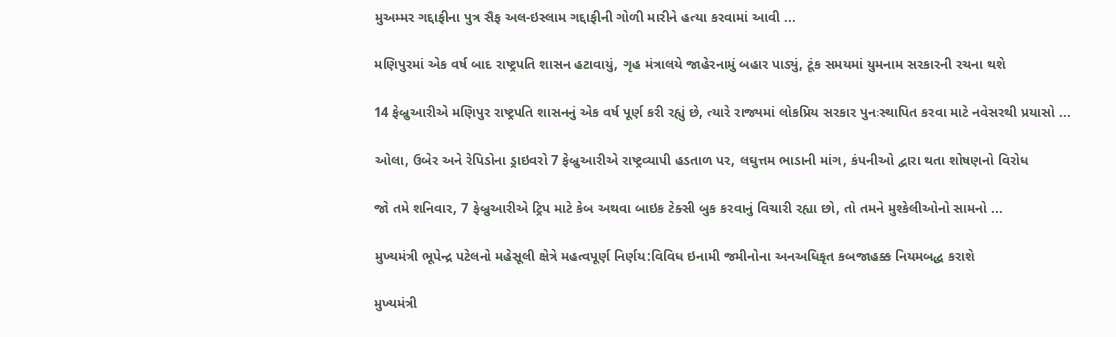મુઅમ્મર ગદ્દાફીના પુત્ર સૈફ અલ-ઇસ્લામ ગદ્દાફીની ગોળી મારીને હત્યા કરવામાં આવી ...

મણિપુરમાં એક વર્ષ બાદ રાષ્ટ્રપતિ શાસન હટાવાયું, ગૃહ મંત્રાલયે જાહેરનામું બહાર પાડ્યું, ટૂંક સમયમાં યુમનામ સરકારની રચના થશે

14 ફેબ્રુઆરીએ મણિપુર રાષ્ટ્રપતિ શાસનનું એક વર્ષ પૂર્ણ કરી રહ્યું છે, ત્યારે રાજ્યમાં લોકપ્રિય સરકાર પુનઃસ્થાપિત કરવા માટે નવેસરથી પ્રયાસો ...

ઓલા, ઉબેર અને રેપિડોના ડ્રાઇવરો 7 ફેબ્રુઆરીએ રાષ્ટ્રવ્યાપી હડતાળ પર, લઘુત્તમ ભાડાની માંગ, કંપનીઓ દ્વારા થતા શોષણનો વિરોધ

જો તમે શનિવાર, 7 ફેબ્રુઆરીએ ટ્રિપ માટે કેબ અથવા બાઇક ટેક્સી બુક કરવાનું વિચારી રહ્યા છો, તો તમને મુશ્કેલીઓનો સામનો ...

મુખ્યમંત્રી ભૂપેન્દ્ર પટેલનો મહેસૂલી ક્ષેત્રે મહત્વપૂર્ણ નિર્ણય:વિવિધ ઇનામી જમીનોના અનઅધિકૃત કબજાહક્ક નિયમબદ્ધ કરાશે

મુખ્યમંત્રી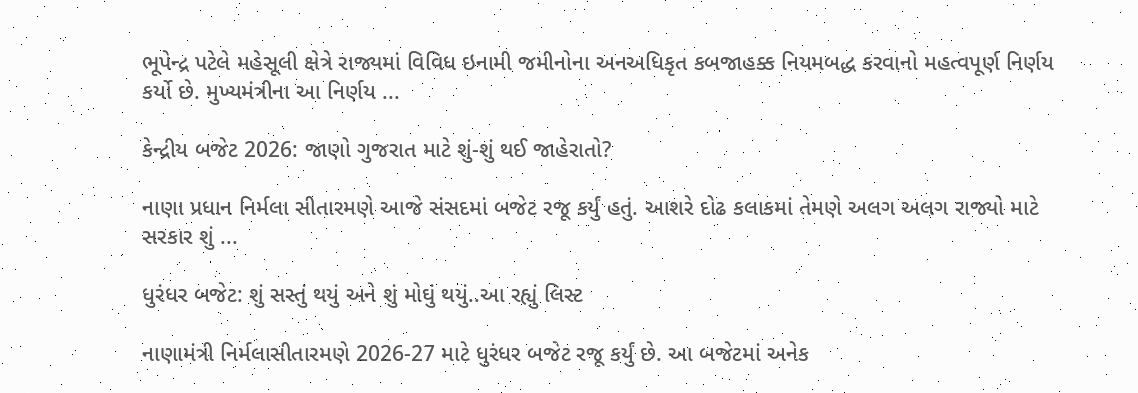ભૂપેન્દ્ર પટેલે મહેસૂલી ક્ષેત્રે રાજ્યમાં વિવિધ ઇનામી જમીનોના અનઅધિકૃત કબજાહક્ક નિયમબદ્ધ કરવાનો મહત્વપૂર્ણ નિર્ણય કર્યો છે. મુખ્યમંત્રીના આ નિર્ણય ...

કેન્દ્રીય બજેટ 2026: જાણો ગુજરાત માટે શું-શું થઈ જાહેરાતો?

નાણા પ્રધાન નિર્મલા સીતારમણે આજે સંસદમાં બજેટ રજૂ કર્યું હતું. આશરે દોઢ કલાકમાં તેમણે અલગ અલગ રાજ્યો માટે સરકાર શું ...

ધુરંધર બજેટ: શું સસ્તું થયું અને શું મોઘું થયું..આ રહ્યું લિસ્ટ

નાણામંત્રી નિર્મલાસીતારમણે 2026-27 માટે ધુરંધર બજેટ રજૂ કર્યું છે. આ બજેટમાં અનેક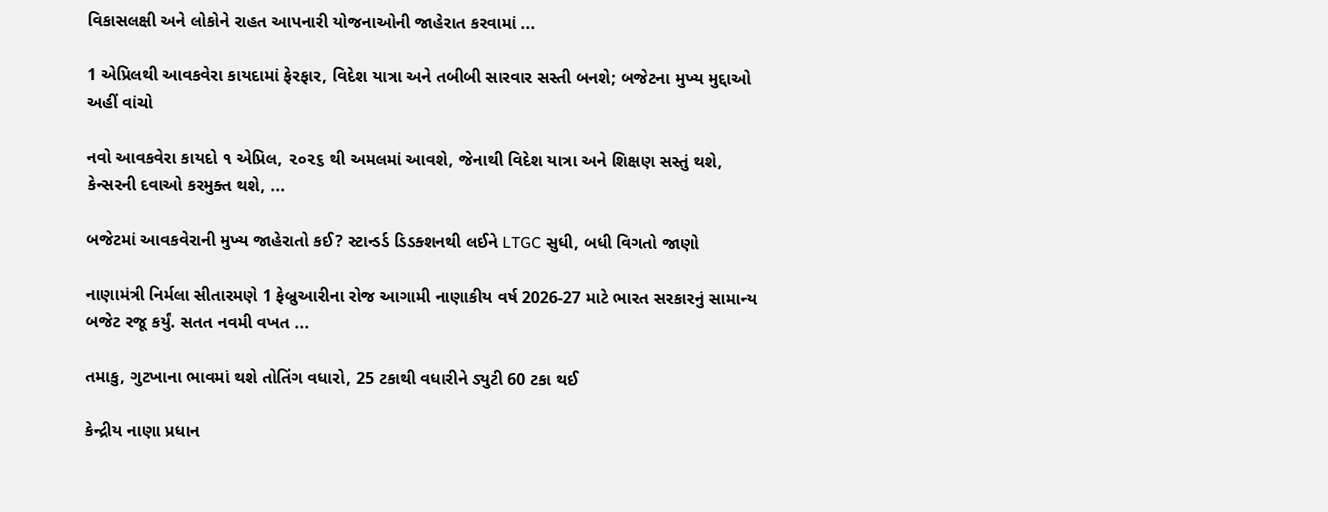વિકાસલક્ષી અને લોકોને રાહત આપનારી યોજનાઓની જાહેરાત કરવામાં ...

1 એપ્રિલથી આવકવેરા કાયદામાં ફેરફાર, વિદેશ યાત્રા અને તબીબી સારવાર સસ્તી બનશે; બજેટના મુખ્ય મુદ્દાઓ અહીં વાંચો

નવો આવકવેરા કાયદો ૧ એપ્રિલ, ૨૦૨૬ થી અમલમાં આવશે, જેનાથી વિદેશ યાત્રા અને શિક્ષણ સસ્તું થશે, કેન્સરની દવાઓ કરમુક્ત થશે, ...

બજેટમાં આવકવેરાની મુખ્ય જાહેરાતો કઈ? સ્ટાન્ડર્ડ ડિડક્શનથી લઈને LTGC સુધી, બધી વિગતો જાણો

નાણામંત્રી નિર્મલા સીતારમણે 1 ફેબ્રુઆરીના રોજ આગામી નાણાકીય વર્ષ 2026-27 માટે ભારત સરકારનું સામાન્ય બજેટ રજૂ કર્યું. સતત નવમી વખત ...

તમાકુ, ગુટખાના ભાવમાં થશે તોતિંગ વધારો, 25 ટકાથી વધારીને ડ્યુટી 60 ટકા થઈ

કેન્દ્રીય નાણા પ્રધાન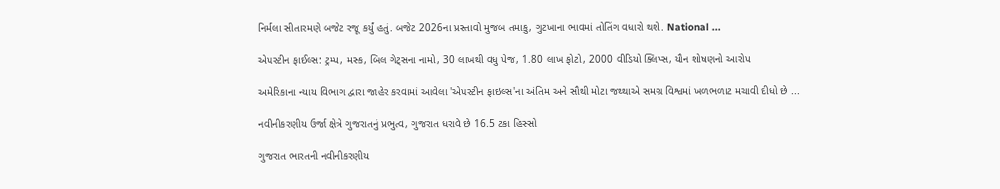નિર્મલા સીતારમણે બજેટ રજૂ કર્યું હતું. બજેટ 2026ના પ્રસ્તાવો મુજબ તમાકુ, ગુટખાના ભાવમાં તોતિંગ વધારો થશે. National ...

એ૫સ્ટીન ફાઈલ્સ: ટ્રમ્પ, મસ્ક, બિલ ગેટ્સના નામો, 30 લાખથી વધુ પેજ, 1.80 લાખ ફોટો, 2000 વીડિયો ક્લિપ્સ, યૌન શોષણનો આરોપ

અમેરિકાના ન્યાય વિભાગ દ્વારા જાહેર કરવામાં આવેલા 'એ૫સ્ટીન ફાઇલ્સ'ના અંતિમ અને સૌથી મોટા જથ્થાએ સમગ્ર વિશ્વમાં ખળભળાટ મચાવી દીધો છે ...

નવીનીકરણીય ઉર્જા ક્ષેત્રે ગુજરાતનું પ્રભુત્વ, ગુજરાત ધરાવે છે 16.5 ટકા હિસ્સો

ગુજરાત ભારતની નવીનીકરણીય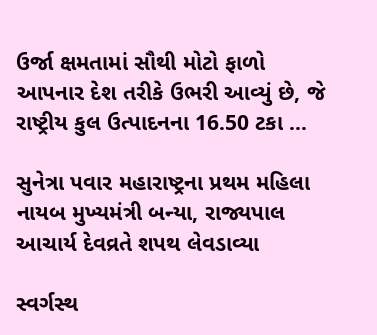ઉર્જા ક્ષમતામાં સૌથી મોટો ફાળો આપનાર દેશ તરીકે ઉભરી આવ્યું છે, જે રાષ્ટ્રીય કુલ ઉત્પાદનના 16.50 ટકા ...

સુનેત્રા પવાર મહારાષ્ટ્રના પ્રથમ મહિલા નાયબ મુખ્યમંત્રી બન્યા, રાજ્યપાલ આચાર્ય દેવવ્રતે શપથ લેવડાવ્યા

સ્વર્ગસ્થ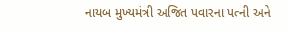નાયબ મુખ્યમંત્રી અજિત પવારના પત્ની અને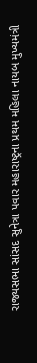રાજ્યસભા સાંસદ સુનેત્રા પવાર મહારાષ્ટ્રના પ્રથમ મહિલા નાયબ મુખ્યમંત્રી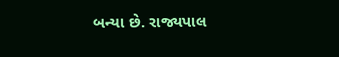બન્યા છે. રાજ્યપાલ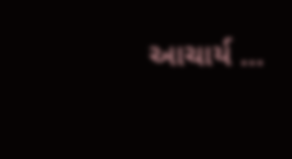આચાર્ય ...